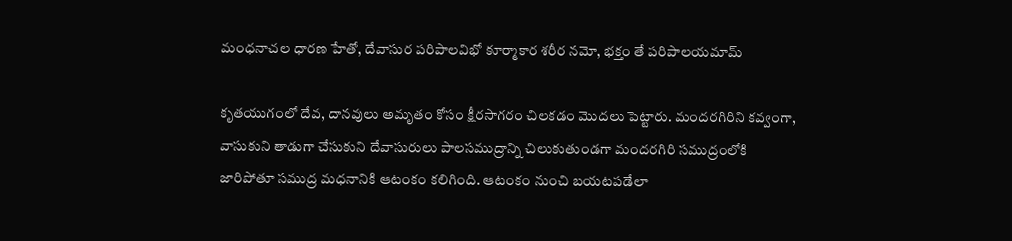మంధనాచల ధారణ హేతో, దేవాసుర పరిపాలవిభో కూర్మాకార శరీర నమో, భక్తం తే పరిపాలయమామ్

కృతయుగంలో దేవ, దానవులు అమృతం కోసం క్షీరసాగరం చిలకడం మొదలు పెట్టారు. మందరగిరిని కవ్వంగా, వాసుకుని తాడుగా చేసుకుని దేవాసురులు పాలసముద్రాన్ని చిలుకుతుండగా మందరగిరి సముద్రంలోకి జారిపోతూ సముద్ర మధనానికి ఆటంకం కలిగింది. ఆటంకం నుంచి బయటపడేలా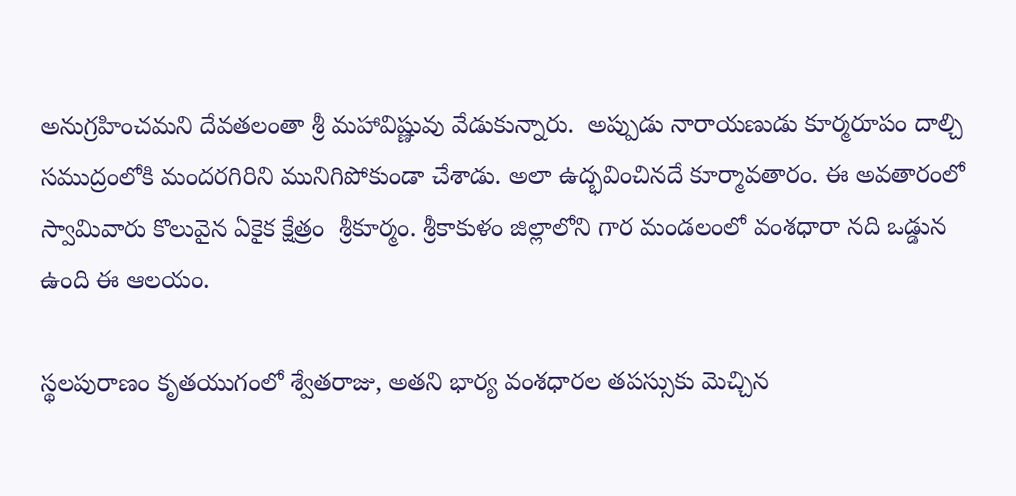అనుగ్రహించమని దేవతలంతా శ్రీ మహావిష్ణువు వేడుకున్నారు.  అప్పుడు నారాయణుడు కూర్మరూపం దాల్చి సముద్రంలోకి మందరగిరిని మునిగిపోకుండా చేశాడు. అలా ఉద్భవించినదే కూర్మావతారం. ఈ అవతారంలో స్వామివారు కొలువైన ఏకైక క్షేత్రం  శ్రీకూర్మం. శ్రీకాకుళం జిల్లాలోని గార మండలంలో వంశధారా నది ఒడ్డున ఉంది ఈ ఆలయం.

స్థలపురాణం కృతయుగంలో శ్వేతరాజు, అతని భార్య వంశధారల తపస్సుకు మెచ్చిన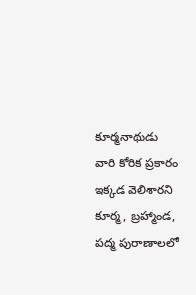కూర్మనాథుడు వారి కోరిక ప్రకారం ఇక్కడ వెలిశారని కూర్మ, బ్రహ్మాండ, పద్మ పురాణాలలో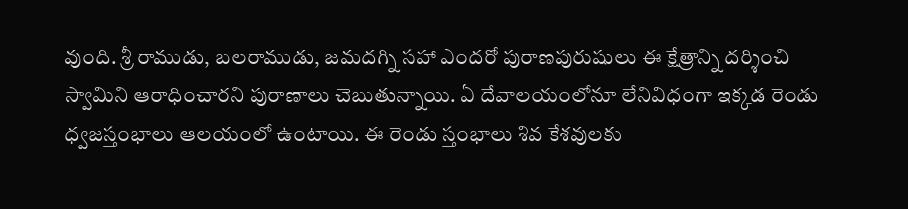వుంది. శ్రీ రాముడు, బలరాముడు, జమదగ్ని సహా ఎందరో పురాణపురుషులు ఈ క్షేత్రాన్ని దర్శించి స్వామిని ఆరాధించారని పురాణాలు చెబుతున్నాయి. ఏ దేవాలయంలోనూ లేనివిధంగా ఇక్కడ రెండు ధ్వజస్తంభాలు ఆలయంలో ఉంటాయి. ఈ రెండు స్తంభాలు శివ కేశవులకు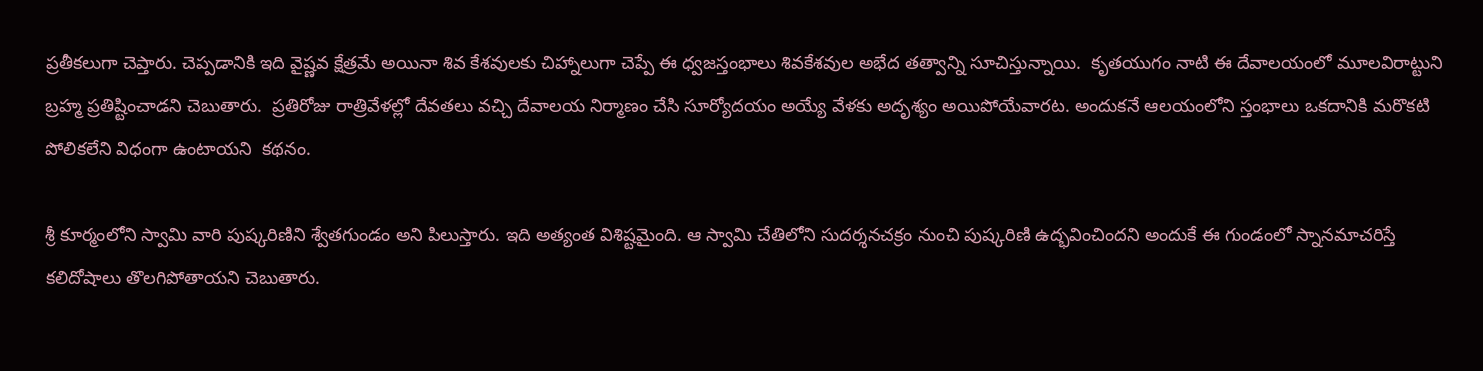ప్రతీకలుగా చెప్తారు. చెప్పడానికి ఇది వైష్ణవ క్షేత్రమే అయినా శివ కేశవులకు చిహ్నాలుగా చెప్పే ఈ ధ్వజస్తంభాలు శివకేశవుల అభేద తత్వాన్ని సూచిస్తున్నాయి.  కృతయుగం నాటి ఈ దేవాలయంలో మూలవిరాట్టుని బ్రహ్మ ప్రతిష్టించాడని చెబుతారు.  ప్రతిరోజు రాత్రివేళల్లో దేవతలు వచ్చి దేవాలయ నిర్మాణం చేసి సూర్యోదయం అయ్యే వేళకు అదృశ్యం అయిపోయేవారట. అందుకనే ఆలయంలోని స్తంభాలు ఒకదానికి మరొకటి పోలికలేని విధంగా ఉంటాయని  కథనం.

శ్రీ కూర్మంలోని స్వామి వారి పుష్కరిణిని శ్వేతగుండం అని పిలుస్తారు. ఇది అత్యంత విశిష్టమైంది. ఆ స్వామి చేతిలోని సుదర్శనచక్రం నుంచి పుష్కరిణి ఉద్భవించిందని అందుకే ఈ గుండంలో స్నానమాచరిస్తే కలిదోషాలు తొలగిపోతాయని చెబుతారు.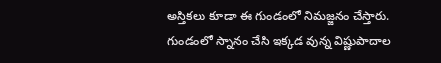అస్తికలు కూడా ఈ గుండంలో నిమజ్జనం చేస్తారు.  గుండంలో స్నానం చేసి ఇక్కడ వున్న విష్ణుపాదాల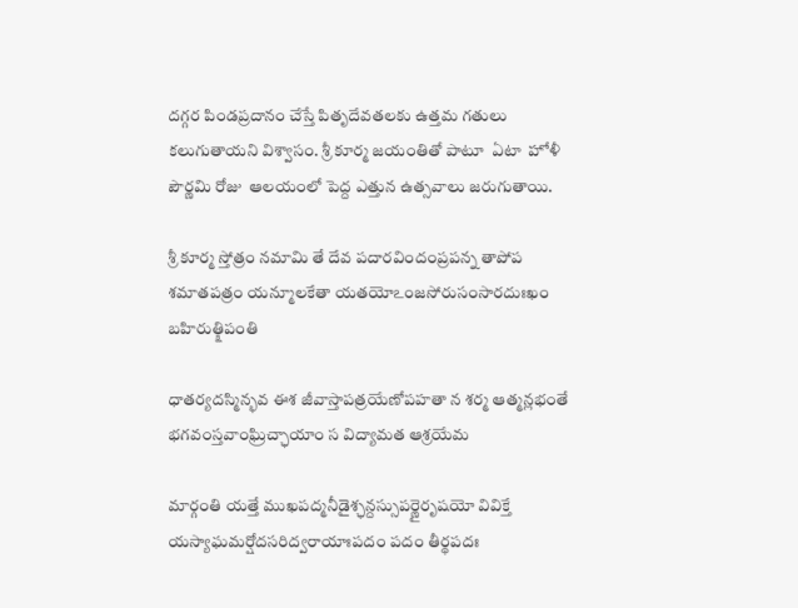దగ్గర పిండప్రదానం చేస్తే పితృదేవతలకు ఉత్తమ గతులు కలుగుతాయని విశ్వాసం. శ్రీ కూర్మ జయంతితో పాటూ  ఏటా  హోళీ పౌర్ణమి రోజు  ఆలయంలో పెద్ద ఎత్తున ఉత్సవాలు జరుగుతాయి.

శ్రీ కూర్మ స్తోత్రం నమామి తే దేవ పదారవిందంప్రపన్న తాపోప శమాతపత్రం యన్మూలకేతా యతయోఽ౦జసోరుసంసారదుఃఖం బహిరుత్క్షిపంతి

ధాతర్యదస్మిన్భవ ఈశ జీవాస్తాపత్రయేణోపహతా న శర్మ ఆత్మన్లభంతే భగవంస్తవాంఘ్రిచ్ఛాయాం స విద్యామత ఆశ్రయేమ

మార్గంతి యత్తే ముఖపద్మనీడైశ్ఛన్దస్సుపర్ణైరృషయో వివిక్తే యస్యాఘమర్షోదసరిద్వరాయాఃపదం పదం తీర్థపదః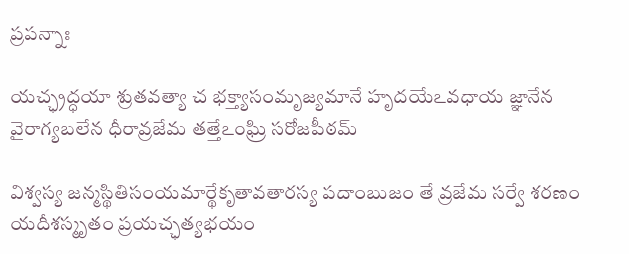ప్రపన్నాః

యచ్ఛ్రద్ధయా శ్రుతవత్యా చ భక్త్యాసంమృజ్యమానే హృదయేఽవధాయ జ్ఞానేన వైరాగ్యబలేన ధీరావ్రజేమ తత్తేఽ౦ఘ్రి సరోజపీఠమ్

విశ్వస్య జన్మస్థితిసంయమార్థేకృతావతారస్య పదాంబుజం తే వ్రజేమ సర్వే శరణం యదీశస్మృతం ప్రయచ్ఛత్యభయం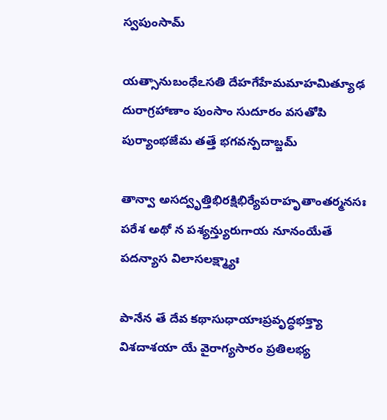స్వపుంసామ్

యత్సానుబంధేఽసతి దేహగేహేమమాహమిత్యూఢ దురాగ్రహాణాం పుంసాం సుదూరం వసతోపి పుర్యాంభజేమ తత్తే భగవన్పదాబ్జమ్

తాన్వా అసద్వృత్తిభిరక్షిభిర్యేపరాహృతాంతర్మనసః పరేశ అథో న పశ్యన్త్యురుగాయ నూనంయేతే పదన్యాస విలాసలక్ష్మ్యాః

పానేన తే దేవ కథాసుధాయాఃప్రవృద్ధభక్త్యా విశదాశయా యే వైరాగ్యసారం ప్రతిలభ్య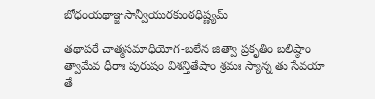బోధంయథాఞ్జసాన్వీయురకుంఠధిష్ణ్యమ్

తథాపరే చాత్మసమాధియోగ-బలేన జిత్వా ప్రకృతిం బలిష్ఠాం త్వామేవ ధీరాః పురుషం విశన్తితేషాం శ్రమః స్యాన్న తు సేవయా తే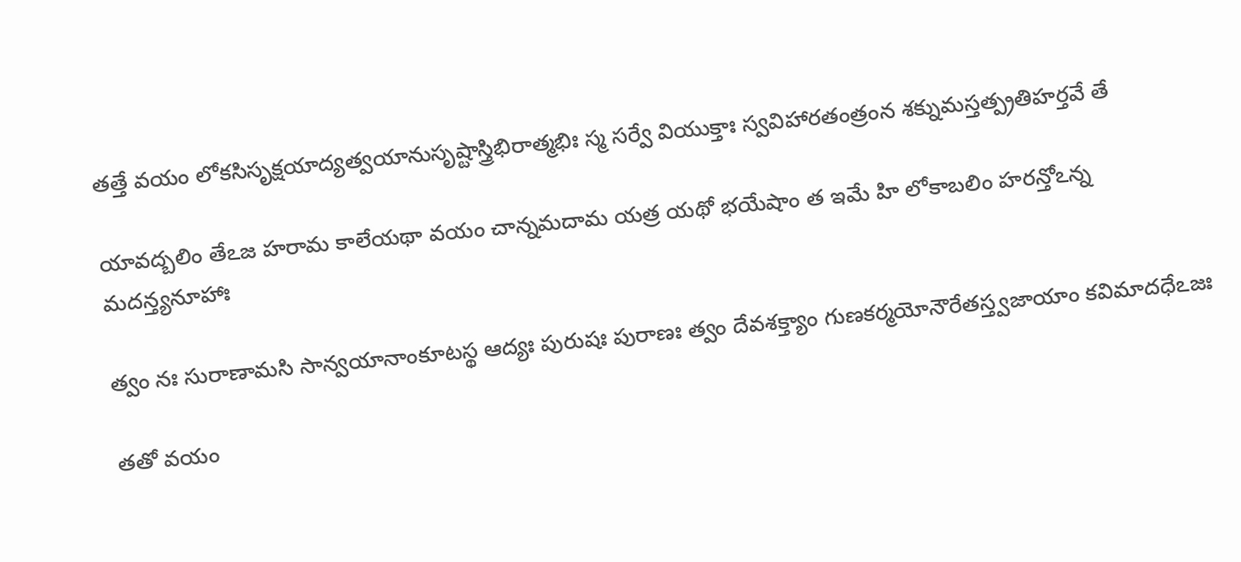తత్తే వయం లోకసిసృక్షయాద్యత్వయానుసృష్టాస్త్రిభిరాత్మభిః స్మ సర్వే వియుక్తాః స్వవిహారతంత్రంన శక్నుమస్తత్ప్రతిహర్తవే తే

యావద్బలిం తేఽజ హరామ కాలేయథా వయం చాన్నమదామ యత్ర యథో భయేషాం త ఇమే హి లోకాబలిం హరన్తోఽన్న మదన్త్యనూహాః

త్వం నః సురాణామసి సాన్వయానాంకూటస్థ ఆద్యః పురుషః పురాణః త్వం దేవశక్త్యాం గుణకర్మయోనౌరేతస్త్వజాయాం కవిమాదధేఽజః

తతో వయం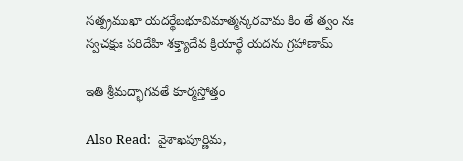సత్ప్రముఖా యదర్థేబభూవిమాత్మన్కరవామ కిం తే త్వం నః స్వచక్షుః పరిదేహి శక్త్యాదేవ క్రియార్థే యదను గ్రహాణామ్

ఇతి శ్రీమద్భాగవతే కూర్మస్తోత్తం

Also Read:  వైశాఖపూర్ణిమ,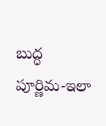బుద్ధ పూర్ణిమ-ఇలా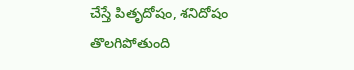చేస్తే పితృదోషం, శనిదోషం తొలగిపోతుంది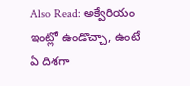Also Read: అక్వేరియం ఇంట్లో ఉండొచ్చా, ఉంటే ఏ దిశగా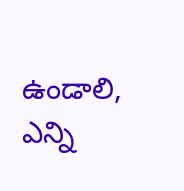ఉండాలి, ఎన్ని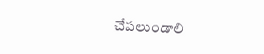చేపలుండాలి